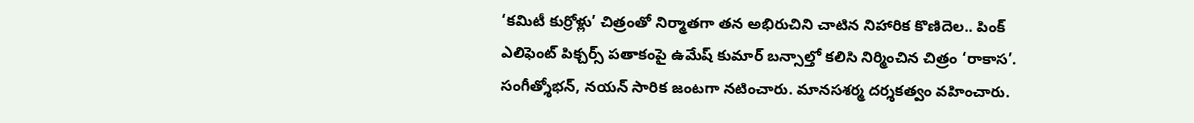‘కమిటీ కుర్రోళ్లు’ చిత్రంతో నిర్మాతగా తన అభిరుచిని చాటిన నిహారిక కొణిదెల.. పింక్ ఎలిఫెంట్ పిక్చర్స్ పతాకంపై ఉమేష్ కుమార్ బన్సాల్తో కలిసి నిర్మించిన చిత్రం ‘రాకాస’. సంగీత్శోభన్, నయన్ సారిక జంటగా నటించారు. మానసశర్మ దర్శకత్వం వహించారు.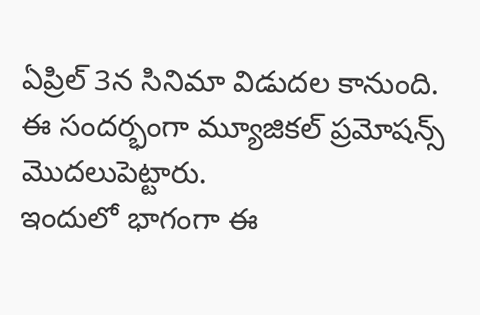ఏప్రిల్ 3న సినిమా విడుదల కానుంది. ఈ సందర్భంగా మ్యూజికల్ ప్రమోషన్స్ మొదలుపెట్టారు.
ఇందులో భాగంగా ఈ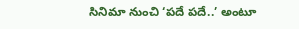సినిమా నుంచి ‘పదే పదే..’ అంటూ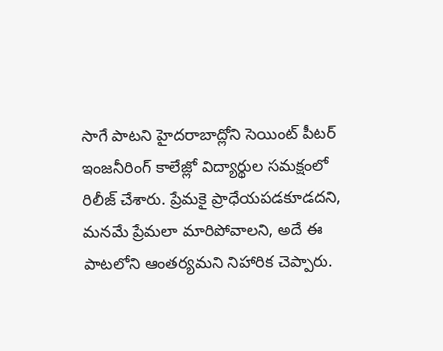సాగే పాటని హైదరాబాద్లోని సెయింట్ పీటర్ ఇంజనీరింగ్ కాలేజ్లో విద్యార్థుల సమక్షంలో రిలీజ్ చేశారు. ప్రేమకై ప్రాధేయపడకూడదని, మనమే ప్రేమలా మారిపోవాలని, అదే ఈ పాటలోని ఆంతర్యమని నిహారిక చెప్పారు.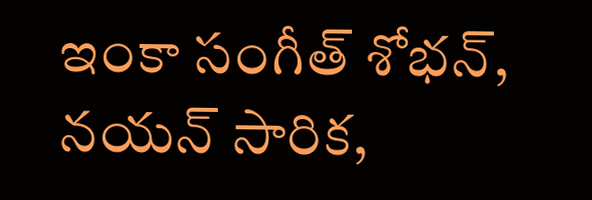ఇంకా సంగీత్ శోభన్, నయన్ సారిక,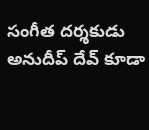సంగీత దర్శకుడు అనుదీప్ దేవ్ కూడా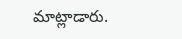మాట్లాడారు.